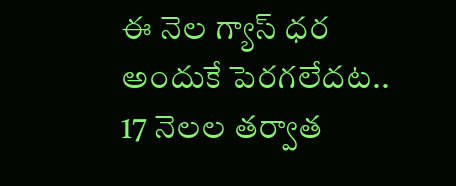ఈ నెల గ్యాస్ ధర అందుకే పెరగలేదట.. 17 నెలల తర్వాత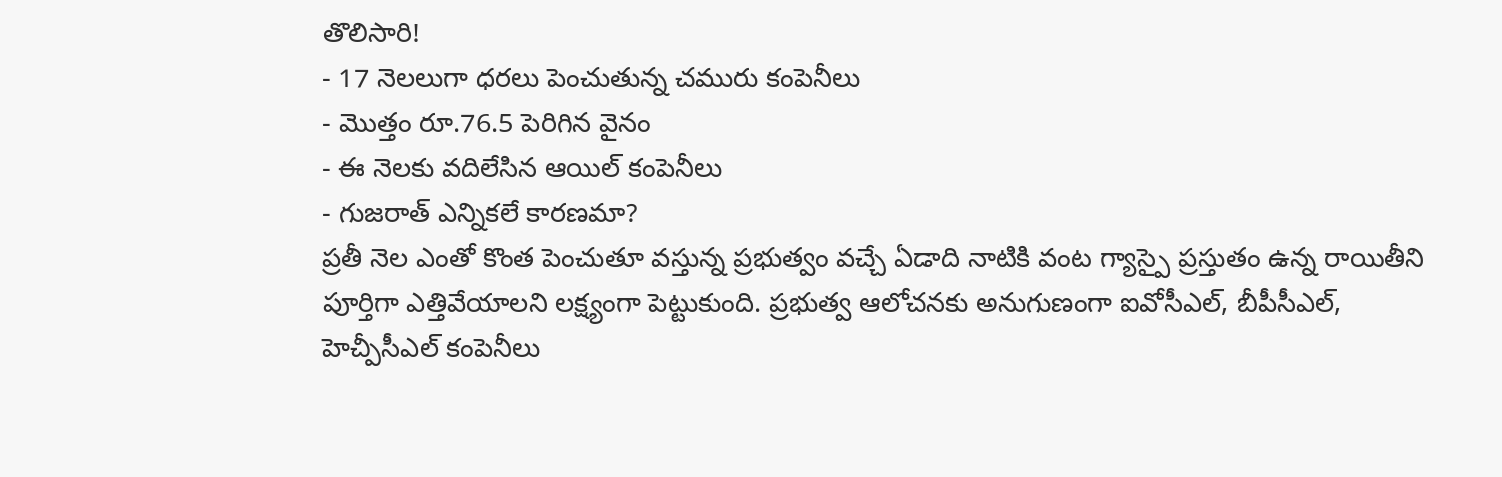తొలిసారి!
- 17 నెలలుగా ధరలు పెంచుతున్న చమురు కంపెనీలు
- మొత్తం రూ.76.5 పెరిగిన వైనం
- ఈ నెలకు వదిలేసిన ఆయిల్ కంపెనీలు
- గుజరాత్ ఎన్నికలే కారణమా?
ప్రతీ నెల ఎంతో కొంత పెంచుతూ వస్తున్న ప్రభుత్వం వచ్చే ఏడాది నాటికి వంట గ్యాస్పై ప్రస్తుతం ఉన్న రాయితీని పూర్తిగా ఎత్తివేయాలని లక్ష్యంగా పెట్టుకుంది. ప్రభుత్వ ఆలోచనకు అనుగుణంగా ఐవోసీఎల్, బీపీసీఎల్, హెచ్పీసీఎల్ కంపెనీలు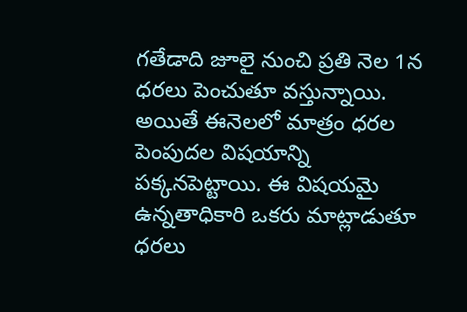గతేడాది జూలై నుంచి ప్రతి నెల 1న ధరలు పెంచుతూ వస్తున్నాయి. అయితే ఈనెలలో మాత్రం ధరల పెంపుదల విషయాన్ని పక్కనపెట్టాయి. ఈ విషయమై ఉన్నతాధికారి ఒకరు మాట్లాడుతూ ధరలు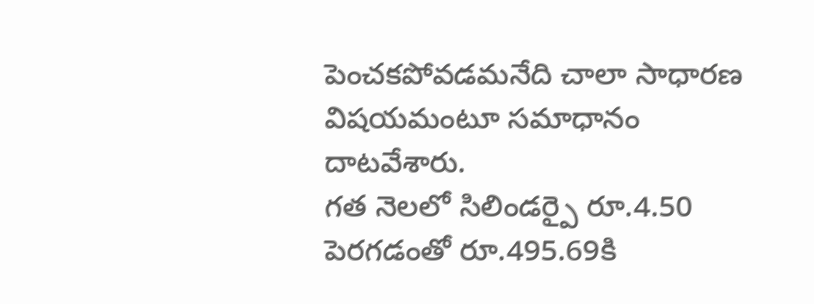పెంచకపోవడమనేది చాలా సాధారణ విషయమంటూ సమాధానం దాటవేశారు.
గత నెలలో సిలిండర్పై రూ.4.50 పెరగడంతో రూ.495.69కి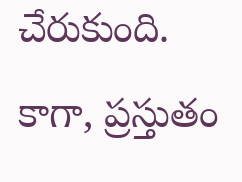చేరుకుంది. కాగా, ప్రస్తుతం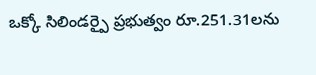ఒక్కో సిలిండర్పై ప్రభుత్వం రూ.251.31లను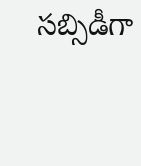సబ్సిడీగా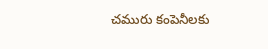చమురు కంపెనీలకు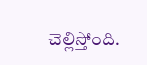చెల్లిస్తోంది.